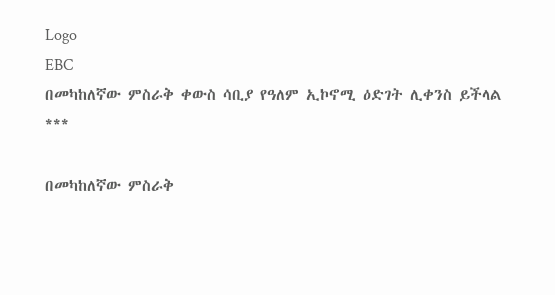Logo
EBC
በመካከለኛው ምስራቅ ቀውስ ሳቢያ የዓለም ኢኮኖሚ ዕድገት ሊቀንስ ይችላል
***

በመካከለኛው ምስራቅ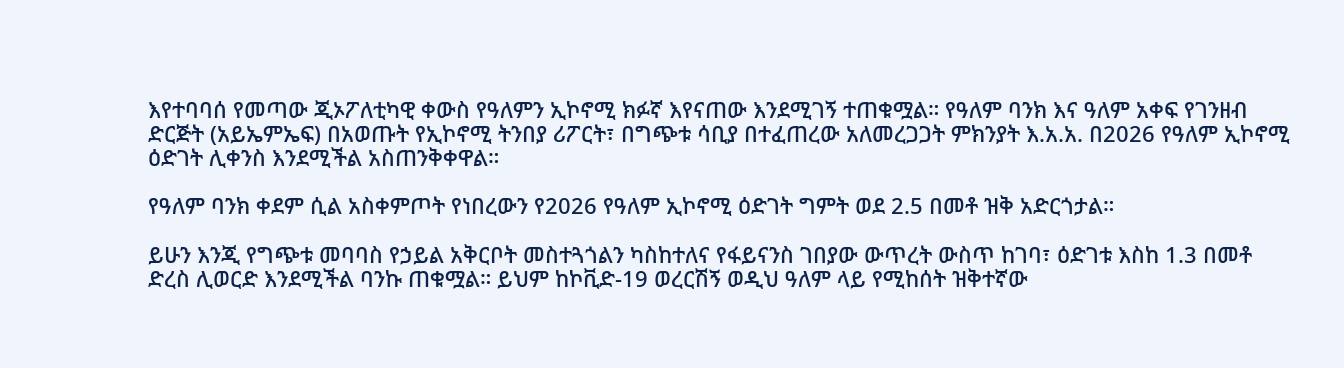እየተባባሰ የመጣው ጂኦፖለቲካዊ ቀውስ የዓለምን ኢኮኖሚ ክፉኛ እየናጠው እንደሚገኝ ተጠቁሟል። የዓለም ባንክ እና ዓለም አቀፍ የገንዘብ ድርጅት (አይኤምኤፍ) በአወጡት የኢኮኖሚ ትንበያ ሪፖርት፣ በግጭቱ ሳቢያ በተፈጠረው አለመረጋጋት ምክንያት እ.አ.አ. በ2026 የዓለም ኢኮኖሚ ዕድገት ሊቀንስ እንደሚችል አስጠንቅቀዋል።

የዓለም ባንክ ቀደም ሲል አስቀምጦት የነበረውን የ2026 የዓለም ኢኮኖሚ ዕድገት ግምት ወደ 2.5 በመቶ ዝቅ አድርጎታል።

ይሁን እንጂ የግጭቱ መባባስ የኃይል አቅርቦት መስተጓጎልን ካስከተለና የፋይናንስ ገበያው ውጥረት ውስጥ ከገባ፣ ዕድገቱ እስከ 1.3 በመቶ ድረስ ሊወርድ እንደሚችል ባንኩ ጠቁሟል። ይህም ከኮቪድ-19 ወረርሽኝ ወዲህ ዓለም ላይ የሚከሰት ዝቅተኛው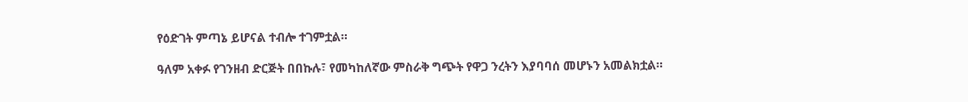የዕድገት ምጣኔ ይሆናል ተብሎ ተገምቷል።

ዓለም አቀፉ የገንዘብ ድርጅት በበኩሉ፣ የመካከለኛው ምስራቅ ግጭት የዋጋ ንረትን እያባባሰ መሆኑን አመልክቷል።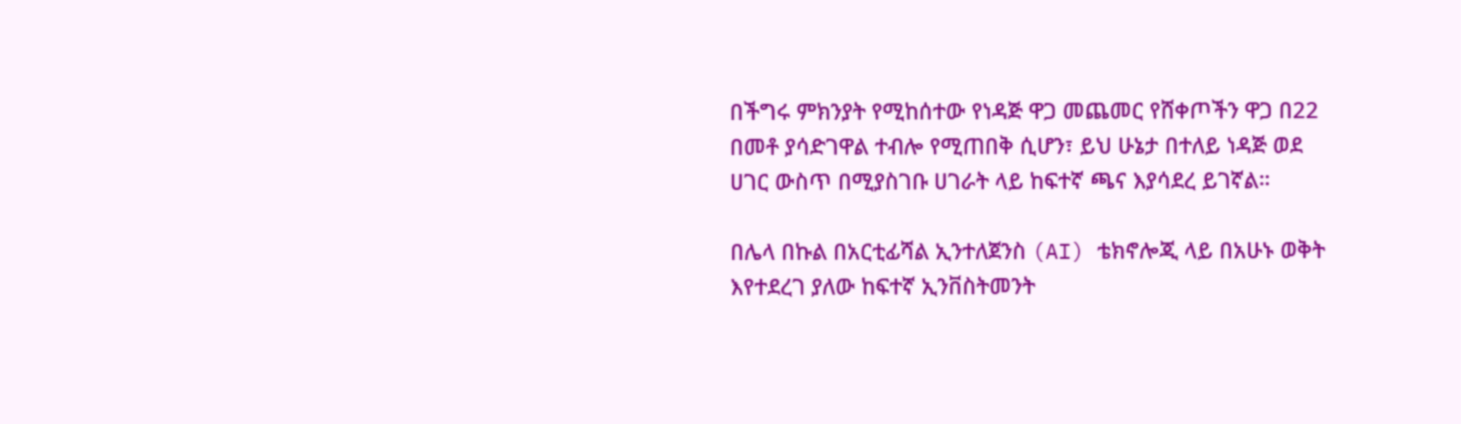በችግሩ ምክንያት የሚከሰተው የነዳጅ ዋጋ መጨመር የሸቀጦችን ዋጋ በ22 በመቶ ያሳድገዋል ተብሎ የሚጠበቅ ሲሆን፣ ይህ ሁኔታ በተለይ ነዳጅ ወደ ሀገር ውስጥ በሚያስገቡ ሀገራት ላይ ከፍተኛ ጫና እያሳደረ ይገኛል።

በሌላ በኩል በአርቲፊሻል ኢንተለጀንስ (AI) ቴክኖሎጂ ላይ በአሁኑ ወቅት እየተደረገ ያለው ከፍተኛ ኢንቨስትመንት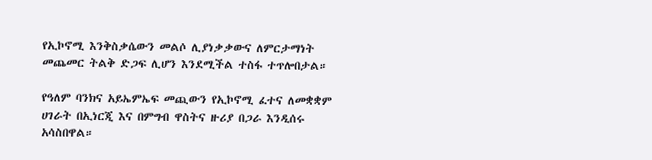የኢኮኖሚ እንቅስቃሴውን መልሶ ሊያነቃቃውና ለምርታማነት መጨመር ትልቅ ድጋፍ ሊሆን እንደሚችል ተስፋ ተጥሎበታል።

የዓለም ባንክና አይኤምኤፍ መጪውን የኢኮኖሚ ፈተና ለመቋቋም ሀገራት በኢነርጂ እና በምግብ ዋስትና ዙሪያ በጋራ እንዲሰሩ አሳስበዋል።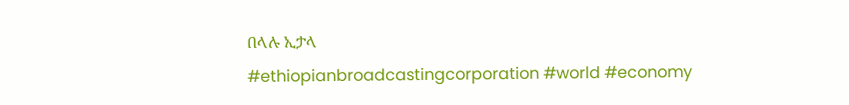በላሉ ኢታላ
#ethiopianbroadcastingcorporation #world #economy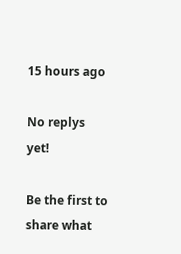15 hours ago

No replys yet!

Be the first to share what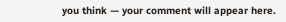you think — your comment will appear here.